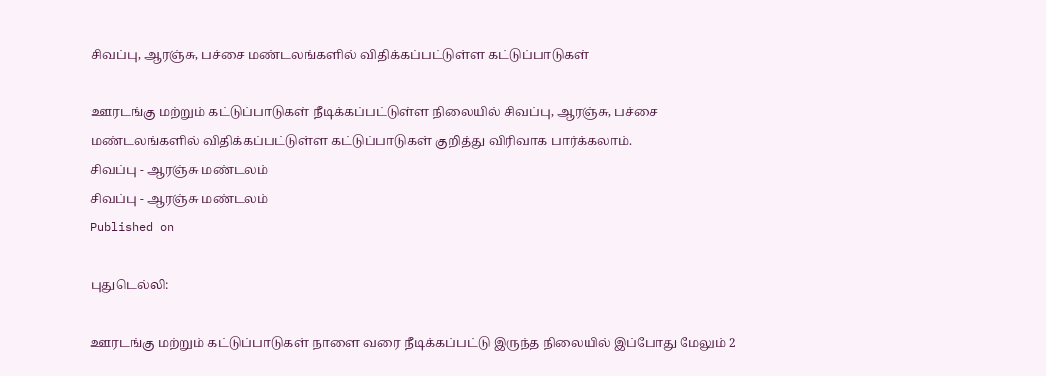சிவப்பு, ஆரஞ்சு, பச்சை மண்டலங்களில் விதிக்கப்பட்டுள்ள கட்டுப்பாடுகள்

ஊரடங்கு மற்றும் கட்டுப்பாடுகள் நீடிக்கப்பட்டுள்ள நிலையில் சிவப்பு, ஆரஞ்சு, பச்சை மண்டலங்களில் விதிக்கப்பட்டுள்ள கட்டுப்பாடுகள் குறித்து விரிவாக பார்க்கலாம்.
சிவப்பு - ஆரஞ்சு மண்டலம்
சிவப்பு - ஆரஞ்சு மண்டலம்
Published on

புதுடெல்லி:

ஊரடங்கு மற்றும் கட்டுப்பாடுகள் நாளை வரை நீடிக்கப்பட்டு இருந்த நிலையில் இப்போது மேலும் 2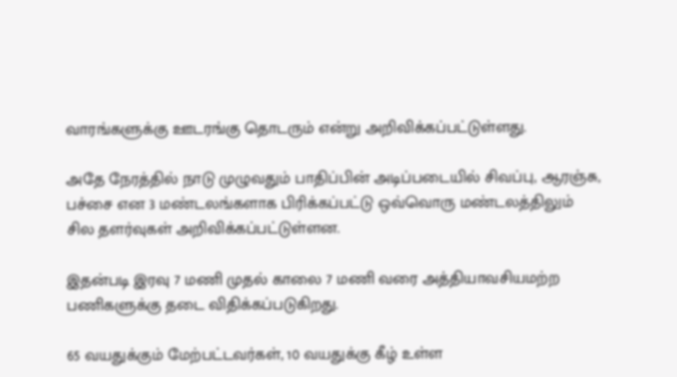வாரங்களுக்கு ஊடரங்கு தொடரும் என்று அறிவிக்கப்பட்டுள்ளது.

அதே நேரத்தில் நாடு முழுவதும் பாதிப்பின் அடிப்படையில் சிவப்பு, ஆரஞ்சு, பச்சை என 3 மண்டலங்களாக பிரிக்கப்பட்டு ஒவ்வொரு மண்டலத்திலும் சில தளர்வுகள் அறிவிக்கப்பட்டுள்ளன.

இதன்படி இரவு 7 மணி முதல் காலை 7 மணி வரை அத்தியாவசியமற்ற பணிகளுக்கு தடை விதிக்கப்படுகிறது.

65 வயதுக்கும் மேற்பட்டவர்கள், 10 வயதுக்கு கீழ் உள்ள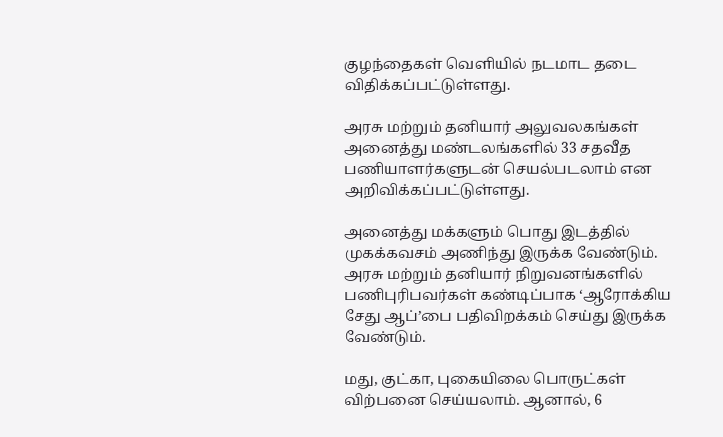குழந்தைகள் வெளியில் நடமாட தடை விதிக்கப்பட்டுள்ளது.

அரசு மற்றும் தனியார் அலுவலகங்கள் அனைத்து மண்டலங்களில் 33 சதவீத பணியாளர்களுடன் செயல்படலாம் என அறிவிக்கப்பட்டுள்ளது.

அனைத்து மக்களும் பொது இடத்தில் முகக்கவசம் அணிந்து இருக்க வேண்டும். அரசு மற்றும் தனியார் நிறுவனங்களில் பணிபுரிபவர்கள் கண்டிப்பாக ‘ஆரோக்கிய சேது ஆப்’பை பதிவிறக்கம் செய்து இருக்க வேண்டும்.

மது, குட்கா, புகையிலை பொருட்கள் விற்பனை செய்யலாம். ஆனால், 6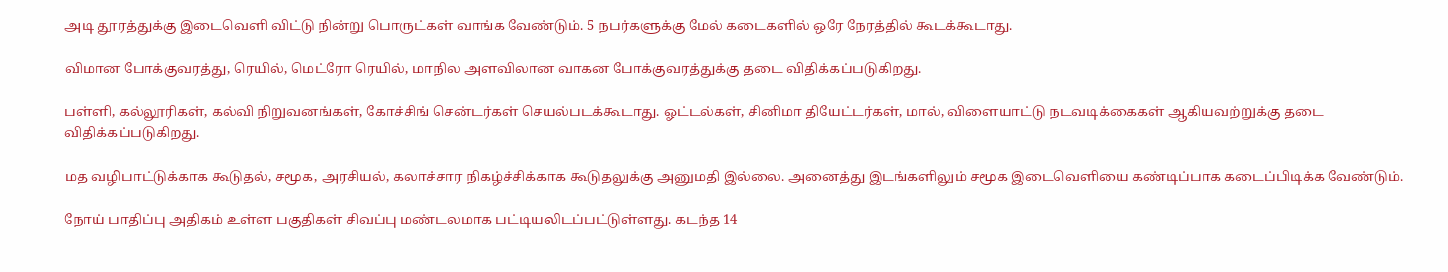அடி தூரத்துக்கு இடைவெளி விட்டு நின்று பொருட்கள் வாங்க வேண்டும். 5 நபர்களுக்கு மேல் கடைகளில் ஒரே நேரத்தில் கூடக்கூடாது.

விமான போக்குவரத்து, ரெயில், மெட்ரோ ரெயில், மாநில அளவிலான வாகன போக்குவரத்துக்கு தடை விதிக்கப்படுகிறது.

பள்ளி, கல்லூரிகள், கல்வி நிறுவனங்கள், கோச்சிங் சென்டர்கள் செயல்படக்கூடாது. ஓட்டல்கள், சினிமா தியேட்டர்கள், மால், விளையாட்டு நடவடிக்கைகள் ஆகியவற்றுக்கு தடை விதிக்கப்படுகிறது.

மத வழிபாட்டுக்காக கூடுதல், சமூக, அரசியல், கலாச்சார நிகழ்ச்சிக்காக கூடுதலுக்கு அனுமதி இல்லை. அனைத்து இடங்களிலும் சமூக இடைவெளியை கண்டிப்பாக கடைப்பிடிக்க வேண்டும்.

நோய் பாதிப்பு அதிகம் உள்ள பகுதிகள் சிவப்பு மண்டலமாக பட்டியலிடப்பட்டுள்ளது. கடந்த 14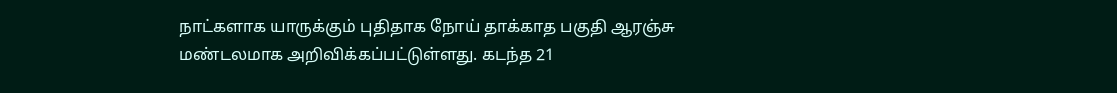நாட்களாக யாருக்கும் புதிதாக நோய் தாக்காத பகுதி ஆரஞ்சு மண்டலமாக அறிவிக்கப்பட்டுள்ளது. கடந்த 21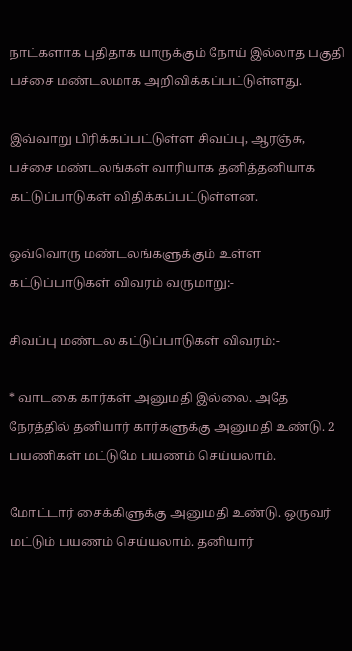நாட்களாக புதிதாக யாருக்கும் நோய் இல்லாத பகுதி பச்சை மண்டலமாக அறிவிக்கப்பட்டுள்ளது.

இவ்வாறு பிரிக்கப்பட்டுள்ள சிவப்பு, ஆரஞ்சு, பச்சை மண்டலங்கள் வாரியாக தனித்தனியாக கட்டுப்பாடுகள் விதிக்கப்பட்டுள்ளன.

ஒவ்வொரு மண்டலங்களுக்கும் உள்ள கட்டுப்பாடுகள் விவரம் வருமாறு:-

சிவப்பு மண்டல கட்டுப்பாடுகள் விவரம்:-

* வாடகை கார்கள் அனுமதி இல்லை. அதே நேரத்தில் தனியார் கார்களுக்கு அனுமதி உண்டு. 2 பயணிகள் மட்டுமே பயணம் செய்யலாம்.

மோட்டார் சைக்கிளுக்கு அனுமதி உண்டு. ஒருவர் மட்டும் பயணம் செய்யலாம். தனியார்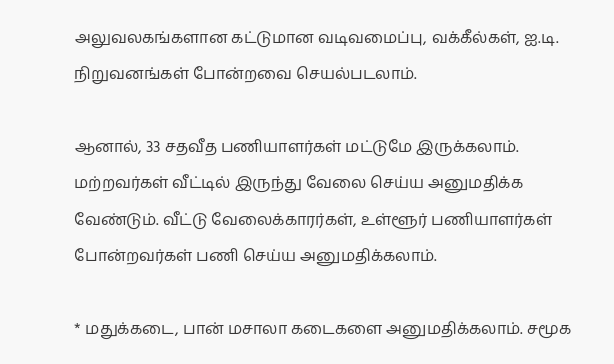அலுவலகங்களான கட்டுமான வடிவமைப்பு, வக்கீல்கள், ஐ.டி. நிறுவனங்கள் போன்றவை செயல்படலாம்.

ஆனால், 33 சதவீத பணியாளர்கள் மட்டுமே இருக்கலாம். மற்றவர்கள் வீட்டில் இருந்து வேலை செய்ய அனுமதிக்க வேண்டும். வீட்டு வேலைக்காரர்கள், உள்ளூர் பணியாளர்கள் போன்றவர்கள் பணி செய்ய அனுமதிக்கலாம்.

* மதுக்கடை, பான் மசாலா கடைகளை அனுமதிக்கலாம். சமூக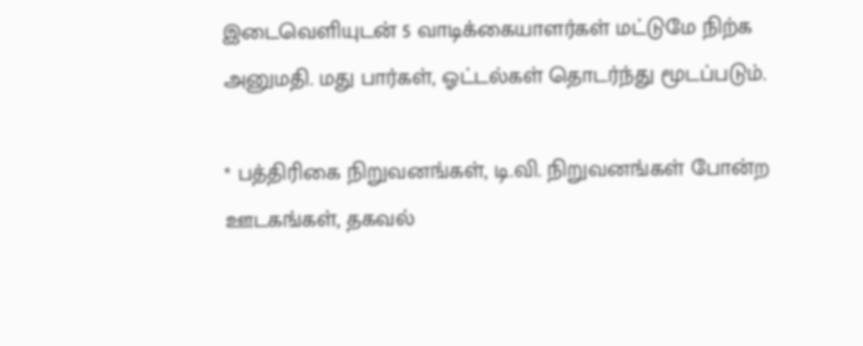இடைவெளியுடன் 5 வாடிக்கையாளர்கள் மட்டுமே நிற்க அனுமதி. மது பார்கள், ஓட்டல்கள் தொடர்ந்து மூடப்படும்.

* பத்திரிகை நிறுவனங்கள், டி.வி. நிறுவனங்கள் போன்ற ஊடகங்கள், தகவல்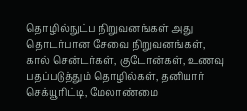தொழில்நுட்ப நிறுவனங்கள் அது தொடர்பான சேவை நிறுவனங்கள், கால் சென்டர்கள், குடோன்கள், உணவு பதப்படுத்தும் தொழில்கள், தனியார் செக்யூரிட்டி, மேலாண்மை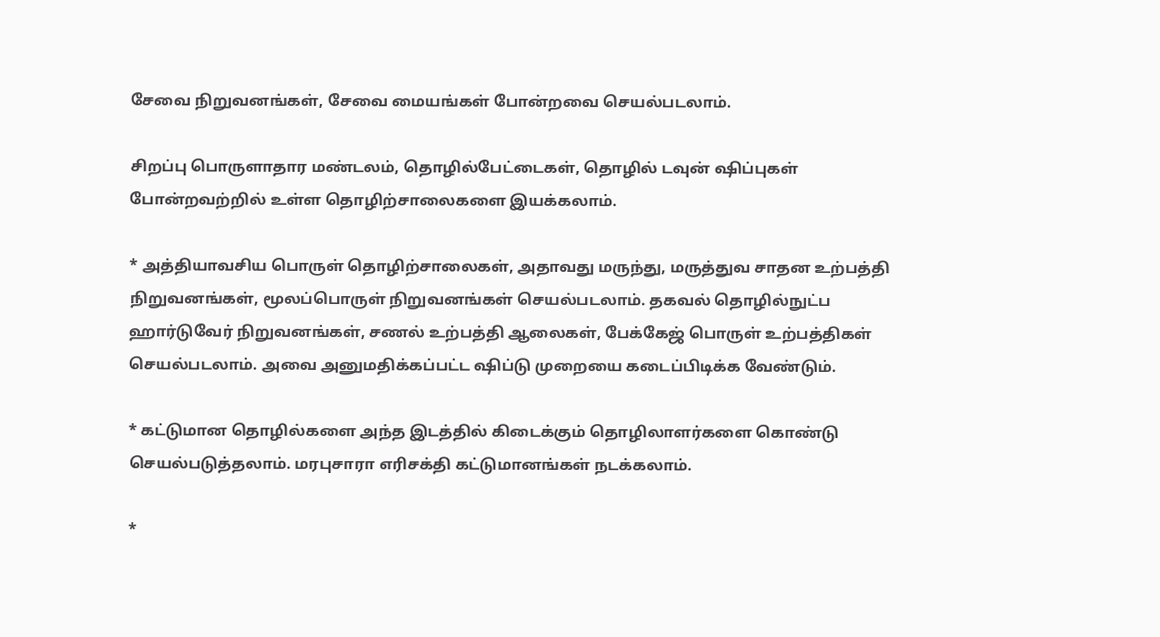சேவை நிறுவனங்கள், சேவை மையங்கள் போன்றவை செயல்படலாம்.

சிறப்பு பொருளாதார மண்டலம், தொழில்பேட்டைகள், தொழில் டவுன் ஷிப்புகள் போன்றவற்றில் உள்ள தொழிற்சாலைகளை இயக்கலாம்.

* அத்தியாவசிய பொருள் தொழிற்சாலைகள், அதாவது மருந்து, மருத்துவ சாதன உற்பத்தி நிறுவனங்கள், மூலப்பொருள் நிறுவனங்கள் செயல்படலாம். தகவல் தொழில்நுட்ப ஹார்டுவேர் நிறுவனங்கள், சணல் உற்பத்தி ஆலைகள், பேக்கேஜ் பொருள் உற்பத்திகள் செயல்படலாம். அவை அனுமதிக்கப்பட்ட ஷிப்டு முறையை கடைப்பிடிக்க வேண்டும்.

* கட்டுமான தொழில்களை அந்த இடத்தில் கிடைக்கும் தொழிலாளர்களை கொண்டு செயல்படுத்தலாம். மரபுசாரா எரிசக்தி கட்டுமானங்கள் நடக்கலாம்.

*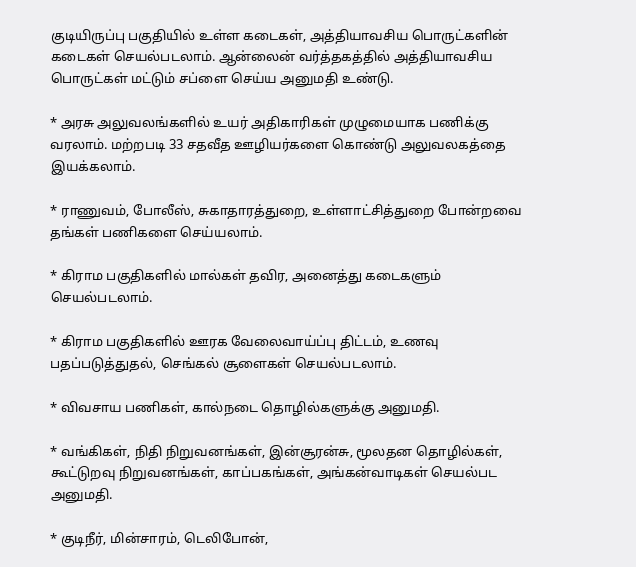குடியிருப்பு பகுதியில் உள்ள கடைகள், அத்தியாவசிய பொருட்களின் கடைகள் செயல்படலாம். ஆன்லைன் வர்த்தகத்தில் அத்தியாவசிய பொருட்கள் மட்டும் சப்ளை செய்ய அனுமதி உண்டு.

* அரசு அலுவலங்களில் உயர் அதிகாரிகள் முழுமையாக பணிக்கு வரலாம். மற்றபடி 33 சதவீத ஊழியர்களை கொண்டு அலுவலகத்தை இயக்கலாம்.

* ராணுவம், போலீஸ், சுகாதாரத்துறை, உள்ளாட்சித்துறை போன்றவை தங்கள் பணிகளை செய்யலாம்.

* கிராம பகுதிகளில் மால்கள் தவிர, அனைத்து கடைகளும் செயல்படலாம்.

* கிராம பகுதிகளில் ஊரக வேலைவாய்ப்பு திட்டம், உணவு பதப்படுத்துதல், செங்கல் சூளைகள் செயல்படலாம்.

* விவசாய பணிகள், கால்நடை தொழில்களுக்கு அனுமதி.

* வங்கிகள், நிதி நிறுவனங்கள், இன்சூரன்சு, மூலதன தொழில்கள், கூட்டுறவு நிறுவனங்கள், காப்பகங்கள், அங்கன்வாடிகள் செயல்பட அனுமதி.

* குடிநீர், மின்சாரம், டெலிபோன்,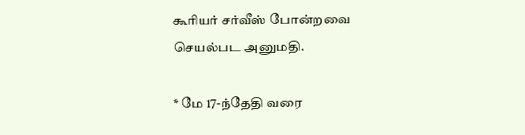கூரியர் சர்வீஸ் போன்றவை செயல்பட அனுமதி.

* மே 17-ந்தேதி வரை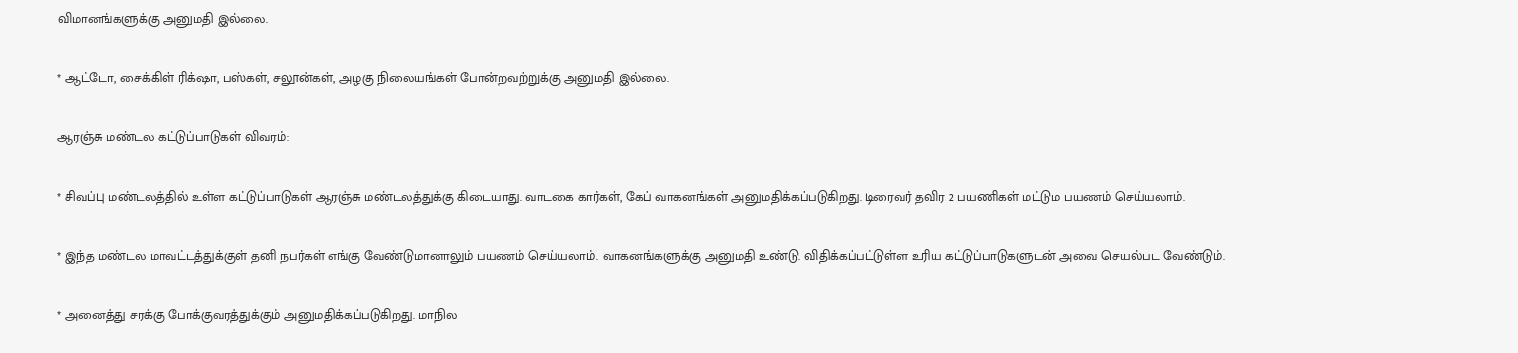விமானங்களுக்கு அனுமதி இல்லை.

* ஆட்டோ, சைக்கிள் ரிக்‌ஷா, பஸ்கள், சலூன்கள், அழகு நிலையங்கள் போன்றவற்றுக்கு அனுமதி இல்லை.

ஆரஞ்சு மண்டல கட்டுப்பாடுகள் விவரம்:

* சிவப்பு மண்டலத்தில் உள்ள கட்டுப்பாடுகள் ஆரஞ்சு மண்டலத்துக்கு கிடையாது. வாடகை கார்கள், கேப் வாகனங்கள் அனுமதிக்கப்படுகிறது. டிரைவர் தவிர 2 பயணிகள் மட்டும பயணம் செய்யலாம்.

* இந்த மண்டல மாவட்டத்துக்குள் தனி நபர்கள் எங்கு வேண்டுமானாலும் பயணம் செய்யலாம். வாகனங்களுக்கு அனுமதி உண்டு. விதிக்கப்பட்டுள்ள உரிய கட்டுப்பாடுகளுடன் அவை செயல்பட வேண்டும்.

* அனைத்து சரக்கு போக்குவரத்துக்கும் அனுமதிக்கப்படுகிறது. மாநில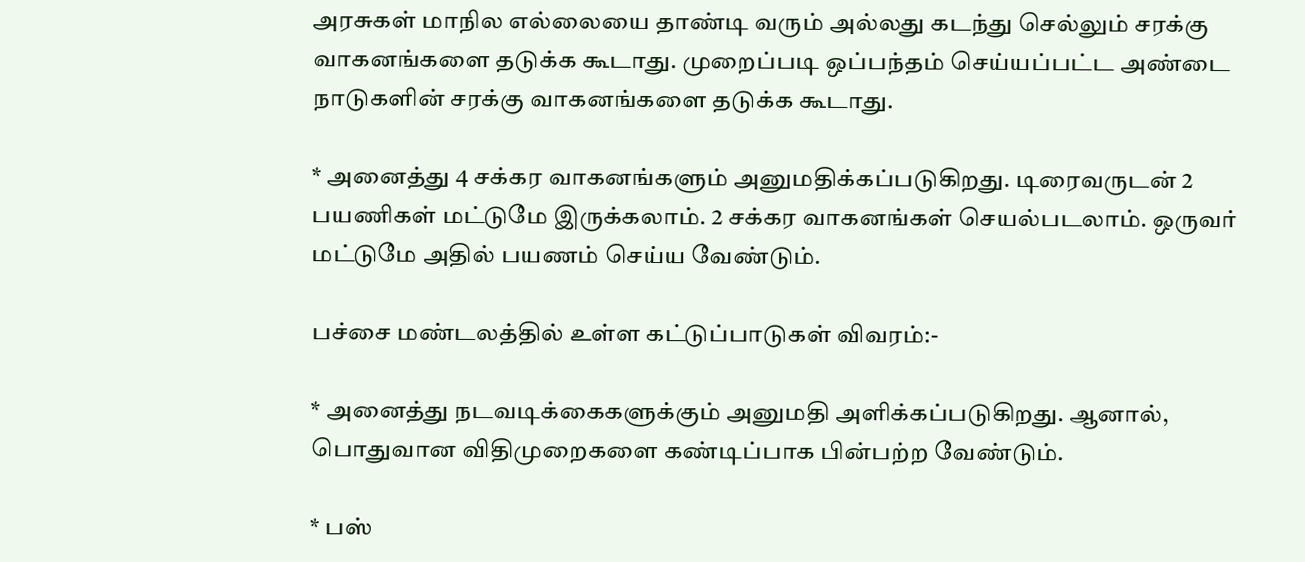அரசுகள் மாநில எல்லையை தாண்டி வரும் அல்லது கடந்து செல்லும் சரக்கு வாகனங்களை தடுக்க கூடாது. முறைப்படி ஒப்பந்தம் செய்யப்பட்ட அண்டை நாடுகளின் சரக்கு வாகனங்களை தடுக்க கூடாது.

* அனைத்து 4 சக்கர வாகனங்களும் அனுமதிக்கப்படுகிறது. டிரைவருடன் 2 பயணிகள் மட்டுமே இருக்கலாம். 2 சக்கர வாகனங்கள் செயல்படலாம். ஒருவர் மட்டுமே அதில் பயணம் செய்ய வேண்டும்.

பச்சை மண்டலத்தில் உள்ள கட்டுப்பாடுகள் விவரம்:-

* அனைத்து நடவடிக்கைகளுக்கும் அனுமதி அளிக்கப்படுகிறது. ஆனால், பொதுவான விதிமுறைகளை கண்டிப்பாக பின்பற்ற வேண்டும்.

* பஸ்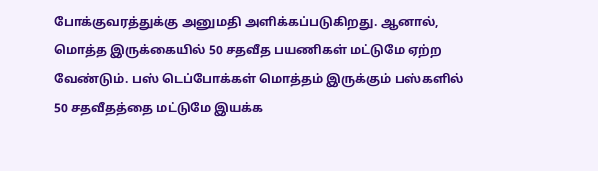போக்குவரத்துக்கு அனுமதி அளிக்கப்படுகிறது. ஆனால், மொத்த இருக்கையில் 50 சதவீத பயணிகள் மட்டுமே ஏற்ற வேண்டும். பஸ் டெப்போக்கள் மொத்தம் இருக்கும் பஸ்களில் 50 சதவீதத்தை மட்டுமே இயக்க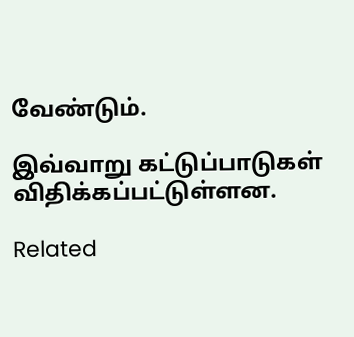வேண்டும்.

இவ்வாறு கட்டுப்பாடுகள் விதிக்கப்பட்டுள்ளன.

Related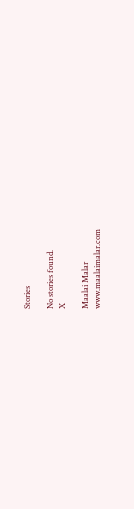Stories

No stories found.
X

Maalai Malar
www.maalaimalar.com